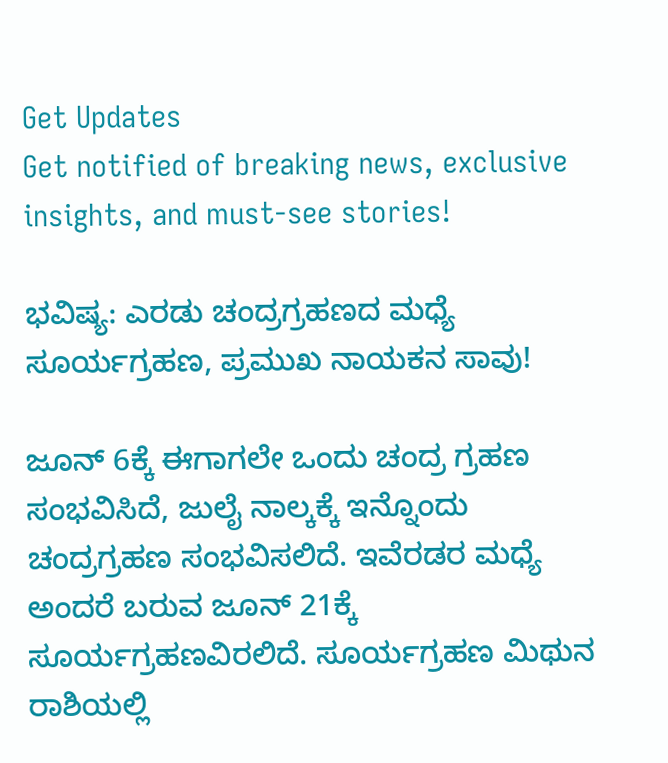Get Updates
Get notified of breaking news, exclusive insights, and must-see stories!

ಭವಿಷ್ಯ: ಎರಡು ಚಂದ್ರಗ್ರಹಣದ ಮಧ್ಯೆ ಸೂರ್ಯಗ್ರಹಣ, ಪ್ರಮುಖ ನಾಯಕನ ಸಾವು!

ಜೂನ್ 6ಕ್ಕೆ ಈಗಾಗಲೇ ಒಂದು ಚಂದ್ರ ಗ್ರಹಣ ಸಂಭವಿಸಿದೆ, ಜುಲೈ ನಾಲ್ಕಕ್ಕೆ ಇನ್ನೊಂದು ಚಂದ್ರಗ್ರಹಣ ಸಂಭವಿಸಲಿದೆ. ಇವೆರಡರ ಮಧ್ಯೆ ಅಂದರೆ ಬರುವ ಜೂನ್ 21ಕ್ಕೆ ಸೂರ್ಯಗ್ರಹಣವಿರಲಿದೆ. ಸೂರ್ಯಗ್ರಹಣ ಮಿಥುನ ರಾಶಿಯಲ್ಲಿ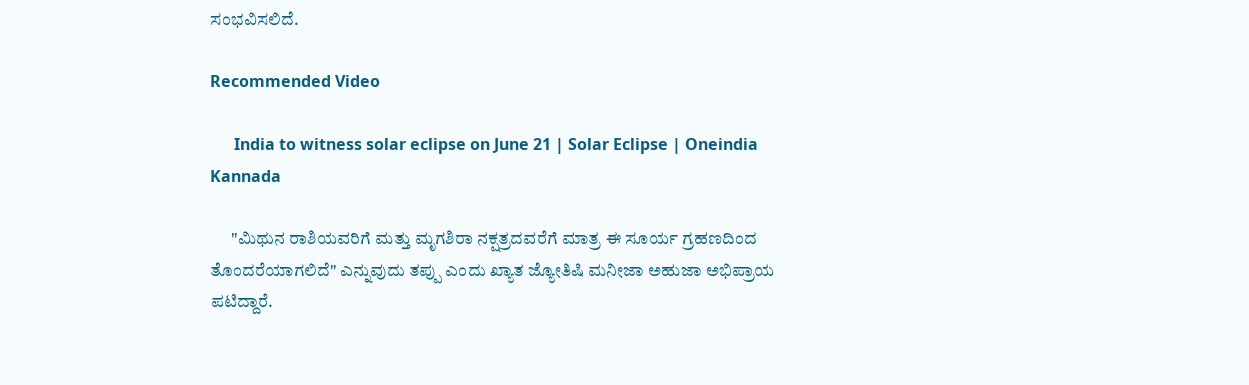ಸಂಭವಿಸಲಿದೆ.

Recommended Video

      India to witness solar eclipse on June 21 | Solar Eclipse | Oneindia Kannada

      "ಮಿಥುನ ರಾಶಿಯವರಿಗೆ ಮತ್ತು ಮೃಗಶಿರಾ ನಕ್ಷತ್ರದವರೆಗೆ ಮಾತ್ರ ಈ ಸೂರ್ಯ ಗ್ರಹಣದಿಂದ ತೊಂದರೆಯಾಗಲಿದೆ" ಎನ್ನುವುದು ತಪ್ಪು ಎಂದು ಖ್ಯಾತ ಜ್ಯೋತಿಷಿ ಮನೀಜಾ ಅಹುಜಾ ಅಭಿಪ್ರಾಯ ಪಟಿದ್ದಾರೆ.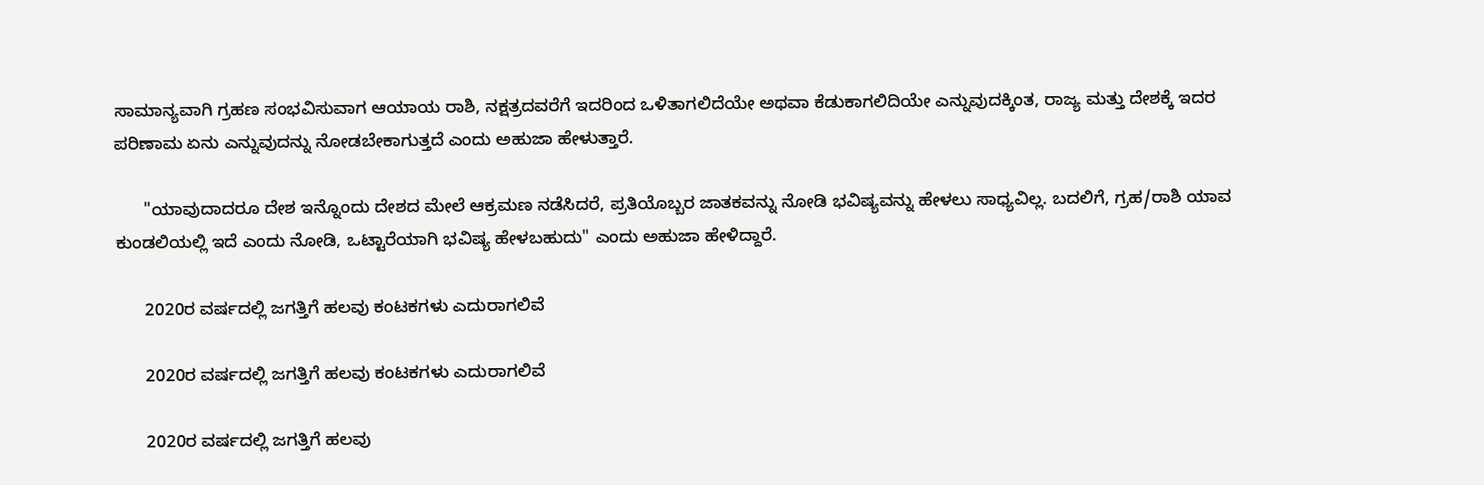ಸಾಮಾನ್ಯವಾಗಿ ಗ್ರಹಣ ಸಂಭವಿಸುವಾಗ ಆಯಾಯ ರಾಶಿ, ನಕ್ಷತ್ರದವರೆಗೆ ಇದರಿಂದ ಒಳಿತಾಗಲಿದೆಯೇ ಅಥವಾ ಕೆಡುಕಾಗಲಿದಿಯೇ ಎನ್ನುವುದಕ್ಕಿಂತ, ರಾಜ್ಯ ಮತ್ತು ದೇಶಕ್ಕೆ ಇದರ ಪರಿಣಾಮ ಏನು ಎನ್ನುವುದನ್ನು ನೋಡಬೇಕಾಗುತ್ತದೆ ಎಂದು ಅಹುಜಾ ಹೇಳುತ್ತಾರೆ.

      "ಯಾವುದಾದರೂ ದೇಶ ಇನ್ನೊಂದು ದೇಶದ ಮೇಲೆ ಆಕ್ರಮಣ ನಡೆಸಿದರೆ, ಪ್ರತಿಯೊಬ್ಬರ ಜಾತಕವನ್ನು ನೋಡಿ ಭವಿಷ್ಯವನ್ನು ಹೇಳಲು ಸಾಧ್ಯವಿಲ್ಲ. ಬದಲಿಗೆ, ಗ್ರಹ/ರಾಶಿ ಯಾವ ಕುಂಡಲಿಯಲ್ಲಿ ಇದೆ ಎಂದು ನೋಡಿ, ಒಟ್ಟಾರೆಯಾಗಿ ಭವಿಷ್ಯ ಹೇಳಬಹುದು" ಎಂದು ಅಹುಜಾ ಹೇಳಿದ್ದಾರೆ.

      2020ರ ವರ್ಷದಲ್ಲಿ ಜಗತ್ತಿಗೆ ಹಲವು ಕಂಟಕಗಳು ಎದುರಾಗಲಿವೆ

      2020ರ ವರ್ಷದಲ್ಲಿ ಜಗತ್ತಿಗೆ ಹಲವು ಕಂಟಕಗಳು ಎದುರಾಗಲಿವೆ

      2020ರ ವರ್ಷದಲ್ಲಿ ಜಗತ್ತಿಗೆ ಹಲವು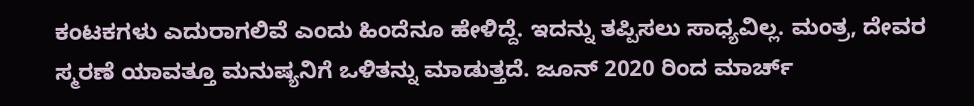ಕಂಟಕಗಳು ಎದುರಾಗಲಿವೆ ಎಂದು ಹಿಂದೆನೂ ಹೇಳಿದ್ದೆ. ಇದನ್ನು ತಪ್ಪಿಸಲು ಸಾಧ್ಯವಿಲ್ಲ. ಮಂತ್ರ, ದೇವರ ಸ್ಮರಣೆ ಯಾವತ್ತೂ ಮನುಷ್ಯನಿಗೆ ಒಳಿತನ್ನು ಮಾಡುತ್ತದೆ. ಜೂನ್ 2020 ರಿಂದ ಮಾರ್ಚ್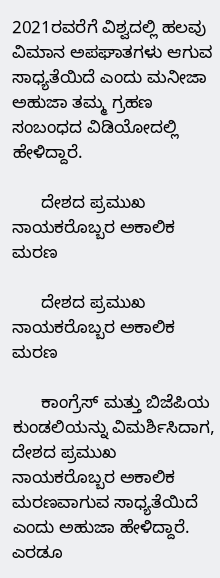2021ರವರೆಗೆ ವಿಶ್ವದಲ್ಲಿ ಹಲವು ವಿಮಾನ ಅಪಘಾತಗಳು ಆಗುವ ಸಾಧ್ಯತೆಯಿದೆ ಎಂದು ಮನೀಜಾ ಅಹುಜಾ ತಮ್ಮ ಗ್ರಹಣ ಸಂಬಂಧದ ವಿಡಿಯೋದಲ್ಲಿ ಹೇಳಿದ್ದಾರೆ.

      ದೇಶದ ಪ್ರಮುಖ ನಾಯಕರೊಬ್ಬರ ಅಕಾಲಿಕ ಮರಣ

      ದೇಶದ ಪ್ರಮುಖ ನಾಯಕರೊಬ್ಬರ ಅಕಾಲಿಕ ಮರಣ

      ಕಾಂಗ್ರೆಸ್ ಮತ್ತು ಬಿಜೆಪಿಯ ಕುಂಡಲಿಯನ್ನು ವಿಮರ್ಶಿಸಿದಾಗ, ದೇಶದ ಪ್ರಮುಖ ನಾಯಕರೊಬ್ಬರ ಅಕಾಲಿಕ ಮರಣವಾಗುವ ಸಾಧ್ಯತೆಯಿದೆ ಎಂದು ಅಹುಜಾ ಹೇಳಿದ್ದಾರೆ. ಎರಡೂ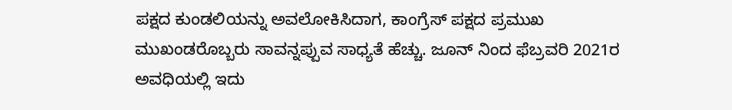ಪಕ್ಷದ ಕುಂಡಲಿಯನ್ನು ಅವಲೋಕಿಸಿದಾಗ, ಕಾಂಗ್ರೆಸ್ ಪಕ್ಷದ ಪ್ರಮುಖ ಮುಖಂಡರೊಬ್ಬರು ಸಾವನ್ನಪ್ಪುವ ಸಾಧ್ಯತೆ ಹೆಚ್ಚು. ಜೂನ್ ನಿಂದ ಫೆಬ್ರವರಿ 2021ರ ಅವಧಿಯಲ್ಲಿ ಇದು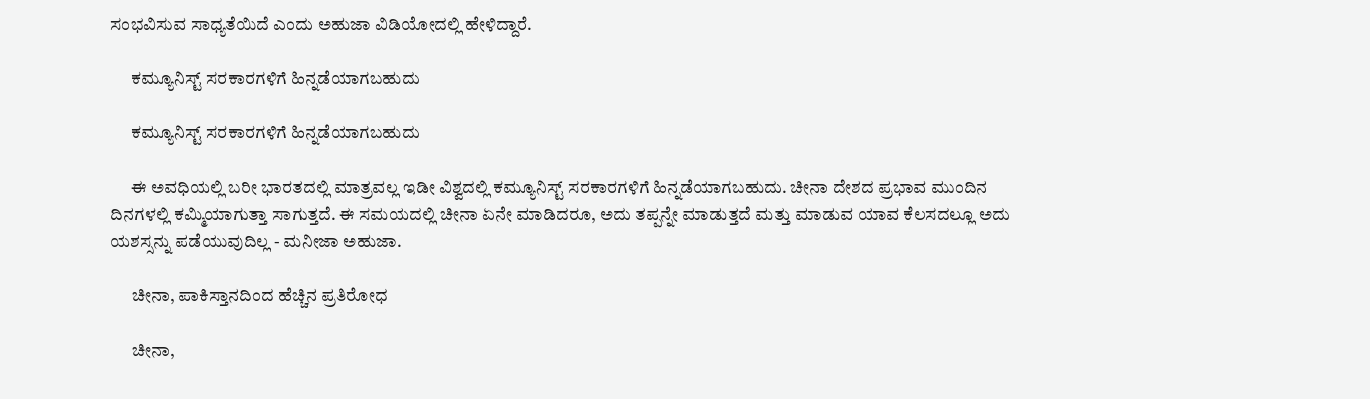ಸಂಭವಿಸುವ ಸಾಧ್ಯತೆಯಿದೆ ಎಂದು ಅಹುಜಾ ವಿಡಿಯೋದಲ್ಲಿ ಹೇಳಿದ್ದಾರೆ.

      ಕಮ್ಯೂನಿಸ್ಟ್ ಸರಕಾರಗಳಿಗೆ ಹಿನ್ನಡೆಯಾಗಬಹುದು

      ಕಮ್ಯೂನಿಸ್ಟ್ ಸರಕಾರಗಳಿಗೆ ಹಿನ್ನಡೆಯಾಗಬಹುದು

      ಈ ಅವಧಿಯಲ್ಲಿ ಬರೀ ಭಾರತದಲ್ಲಿ ಮಾತ್ರವಲ್ಲ ಇಡೀ ವಿಶ್ವದಲ್ಲಿ ಕಮ್ಯೂನಿಸ್ಟ್ ಸರಕಾರಗಳಿಗೆ ಹಿನ್ನಡೆಯಾಗಬಹುದು. ಚೀನಾ ದೇಶದ ಪ್ರಭಾವ ಮುಂದಿನ ದಿನಗಳಲ್ಲಿ ಕಮ್ಮಿಯಾಗುತ್ತಾ ಸಾಗುತ್ತದೆ. ಈ ಸಮಯದಲ್ಲಿ ಚೀನಾ ಏನೇ ಮಾಡಿದರೂ, ಅದು ತಪ್ಪನ್ನೇ ಮಾಡುತ್ತದೆ ಮತ್ತು ಮಾಡುವ ಯಾವ ಕೆಲಸದಲ್ಲೂ ಅದು ಯಶಸ್ಸನ್ನು ಪಡೆಯುವುದಿಲ್ಲ - ಮನೀಜಾ ಅಹುಜಾ.

      ಚೀನಾ, ಪಾಕಿಸ್ತಾನದಿಂದ ಹೆಚ್ಚಿನ ಪ್ರತಿರೋಧ

      ಚೀನಾ,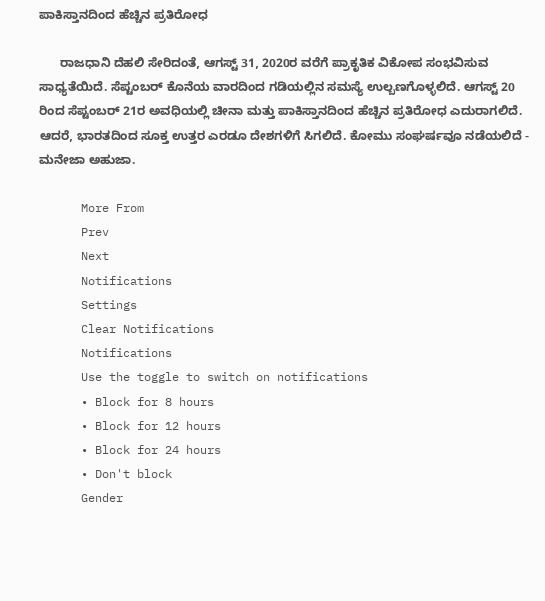ಪಾಕಿಸ್ತಾನದಿಂದ ಹೆಚ್ಚಿನ ಪ್ರತಿರೋಧ

      ರಾಜಧಾನಿ ದೆಹಲಿ ಸೇರಿದಂತೆ, ಆಗಸ್ಟ್ 31, 2020ರ ವರೆಗೆ ಪ್ರಾಕೃತಿಕ ವಿಕೋಪ ಸಂಭವಿಸುವ ಸಾಧ್ಯತೆಯಿದೆ. ಸೆಪ್ಟಂಬರ್ ಕೊನೆಯ ವಾರದಿಂದ ಗಡಿಯಲ್ಲಿನ ಸಮಸ್ಯೆ ಉಲ್ಬಣಗೊಳ್ಳಲಿದೆ. ಆಗಸ್ಟ್ 20 ರಿಂದ ಸೆಪ್ಟಂಬರ್ 21ರ ಅವಧಿಯಲ್ಲಿ ಚೀನಾ ಮತ್ತು ಪಾಕಿಸ್ತಾನದಿಂದ ಹೆಚ್ಚಿನ ಪ್ರತಿರೋಧ ಎದುರಾಗಲಿದೆ. ಆದರೆ, ಭಾರತದಿಂದ ಸೂಕ್ತ ಉತ್ತರ ಎರಡೂ ದೇಶಗಳಿಗೆ ಸಿಗಲಿದೆ. ಕೋಮು ಸಂಘರ್ಷವೂ ನಡೆಯಲಿದೆ - ಮನೇಜಾ ಅಹುಜಾ.

      More From
      Prev
      Next
      Notifications
      Settings
      Clear Notifications
      Notifications
      Use the toggle to switch on notifications
      • Block for 8 hours
      • Block for 12 hours
      • Block for 24 hours
      • Don't block
      Gender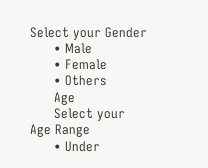Select your Gender
      • Male
      • Female
      • Others
      Age
      Select your Age Range
      • Under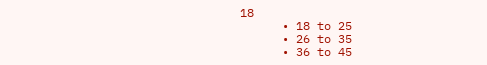18
      • 18 to 25
      • 26 to 35
      • 36 to 45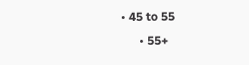• 45 to 55
      • 55+